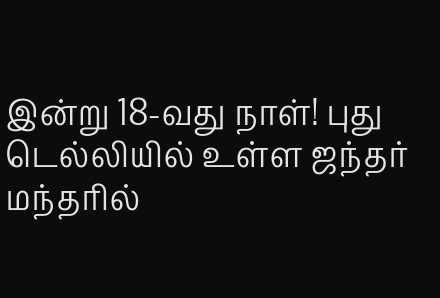இன்று 18-வது நாள்! புது டெல்லியில் உள்ள ஜந்தர் மந்தரில்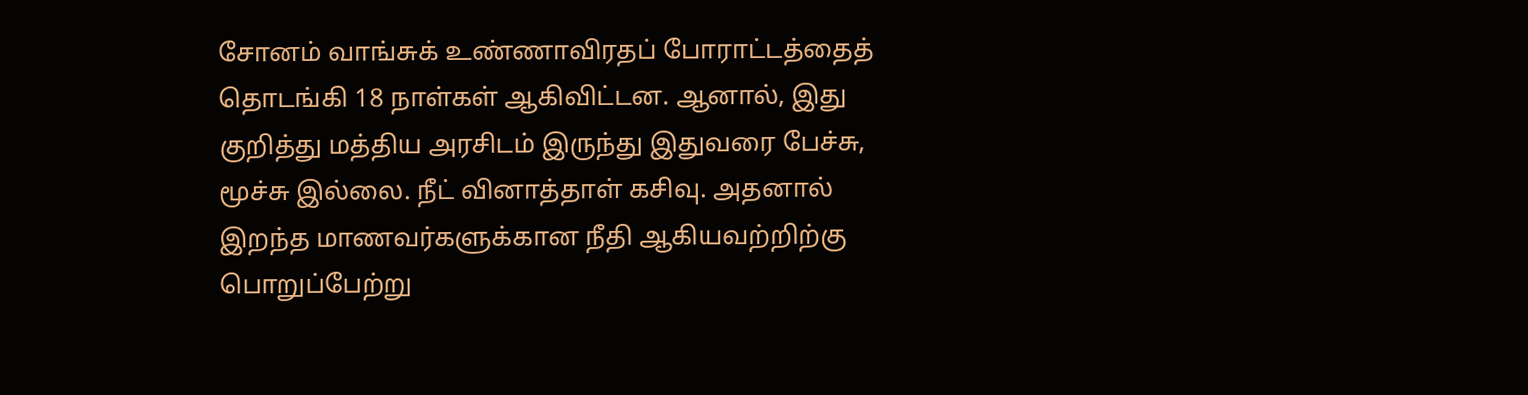சோனம் வாங்சுக் உண்ணாவிரதப் போராட்டத்தைத் தொடங்கி 18 நாள்கள் ஆகிவிட்டன. ஆனால், இது குறித்து மத்திய அரசிடம் இருந்து இதுவரை பேச்சு, மூச்சு இல்லை. நீட் வினாத்தாள் கசிவு. அதனால் இறந்த மாணவர்களுக்கான நீதி ஆகியவற்றிற்கு பொறுப்பேற்று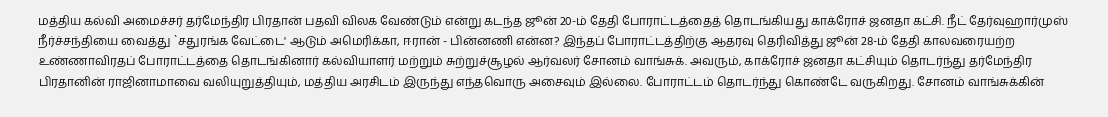மத்திய கல்வி அமைச்சர் தர்மேந்திர பிரதான் பதவி விலக வேண்டும் என்று கடந்த ஜூன் 20-ம் தேதி போராட்டத்தைத் தொடங்கியது காக்ரோச் ஜனதா கட்சி. நீட் தேர்வுஹார்முஸ் நீர்ச்சந்தியை வைத்து `சதுரங்க வேட்டை' ஆடும் அமெரிக்கா, ஈரான் - பின்னணி என்ன? இந்தப் போராட்டத்திற்கு ஆதரவு தெரிவித்து ஜூன் 28-ம் தேதி காலவரையற்ற உண்ணாவிரதப் போராட்டத்தை தொடங்கினார் கல்வியாளர் மற்றும் சுற்றுச்சூழல் ஆர்வலர் சோனம் வாங்சுக். அவரும், காக்ரோச் ஜனதா கட்சியும் தொடர்ந்து தர்மேந்திர பிரதானின் ராஜினாமாவை வலியுறுத்தியும், மத்திய அரசிடம் இருந்து எந்தவொரு அசைவும் இல்லை. போராட்டம் தொடர்ந்து கொண்டே வருகிறது. சோனம் வாங்சுக்கின்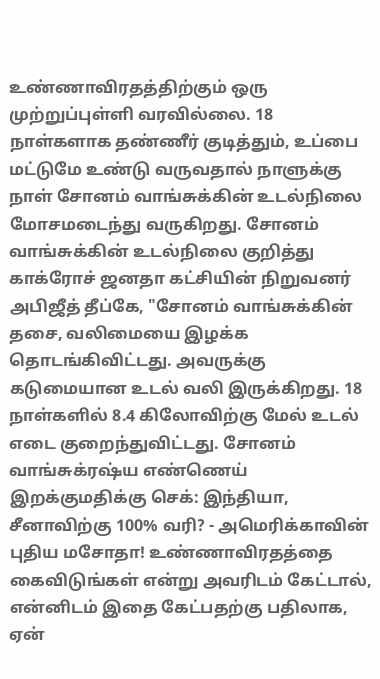உண்ணாவிரதத்திற்கும் ஒரு முற்றுப்புள்ளி வரவில்லை. 18 நாள்களாக தண்ணீர் குடித்தும், உப்பை மட்டுமே உண்டு வருவதால் நாளுக்கு நாள் சோனம் வாங்சுக்கின் உடல்நிலை மோசமடைந்து வருகிறது. சோனம் வாங்சுக்கின் உடல்நிலை குறித்து காக்ரோச் ஜனதா கட்சியின் நிறுவனர் அபிஜீத் தீப்கே, "சோனம் வாங்சுக்கின் தசை, வலிமையை இழக்க தொடங்கிவிட்டது. அவருக்கு கடுமையான உடல் வலி இருக்கிறது. 18 நாள்களில் 8.4 கிலோவிற்கு மேல் உடல் எடை குறைந்துவிட்டது. சோனம் வாங்சுக்ரஷ்ய எண்ணெய் இறக்குமதிக்கு செக்: இந்தியா, சீனாவிற்கு 100% வரி? - அமெரிக்காவின் புதிய மசோதா! உண்ணாவிரதத்தை கைவிடுங்கள் என்று அவரிடம் கேட்டால், என்னிடம் இதை கேட்பதற்கு பதிலாக, ஏன்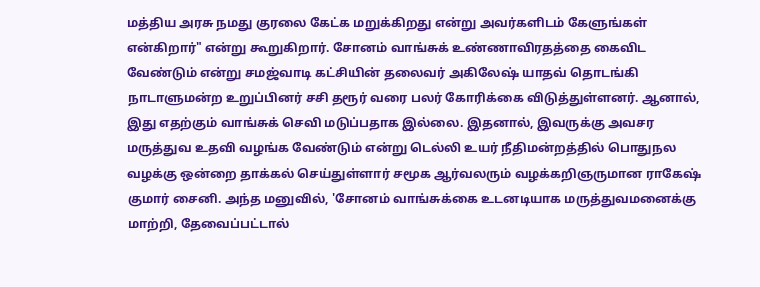மத்திய அரசு நமது குரலை கேட்க மறுக்கிறது என்று அவர்களிடம் கேளுங்கள் என்கிறார்" என்று கூறுகிறார். சோனம் வாங்சுக் உண்ணாவிரதத்தை கைவிட வேண்டும் என்று சமஜ்வாடி கட்சியின் தலைவர் அகிலேஷ் யாதவ் தொடங்கி நாடாளுமன்ற உறுப்பினர் சசி தரூர் வரை பலர் கோரிக்கை விடுத்துள்ளனர். ஆனால், இது எதற்கும் வாங்சுக் செவி மடுப்பதாக இல்லை. இதனால், இவருக்கு அவசர மருத்துவ உதவி வழங்க வேண்டும் என்று டெல்லி உயர் நீதிமன்றத்தில் பொதுநல வழக்கு ஒன்றை தாக்கல் செய்துள்ளார் சமூக ஆர்வலரும் வழக்கறிஞருமான ராகேஷ் குமார் சைனி. அந்த மனுவில், 'சோனம் வாங்சுக்கை உடனடியாக மருத்துவமனைக்கு மாற்றி, தேவைப்பட்டால்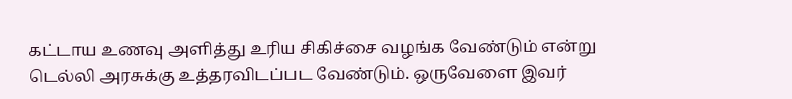கட்டாய உணவு அளித்து உரிய சிகிச்சை வழங்க வேண்டும் என்று டெல்லி அரசுக்கு உத்தரவிடப்பட வேண்டும். ஒருவேளை இவர்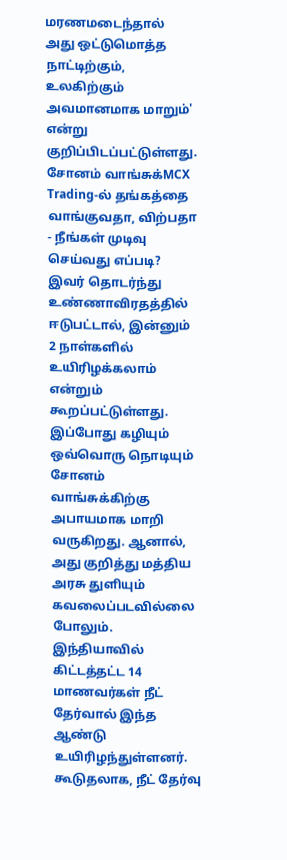மரணமடைந்தால் அது ஒட்டுமொத்த நாட்டிற்கும், உலகிற்கும் அவமானமாக மாறும்' என்று குறிப்பிடப்பட்டுள்ளது. சோனம் வாங்சுக்MCX Trading-ல் தங்கத்தை வாங்குவதா, விற்பதா - நீங்கள் முடிவு செய்வது எப்படி? இவர் தொடர்ந்து உண்ணாவிரதத்தில் ஈடுபட்டால், இன்னும் 2 நாள்களில் உயிரிழக்கலாம் என்றும் கூறப்பட்டுள்ளது. இப்போது கழியும் ஒவ்வொரு நொடியும் சோனம் வாங்சுக்கிற்கு அபாயமாக மாறி வருகிறது. ஆனால், அது குறித்து மத்திய அரசு துளியும் கவலைப்படவில்லை போலும். இந்தியாவில் கிட்டத்தட்ட 14 மாணவர்கள் நீட் தேர்வால் இந்த ஆண்டு உயிரிழந்துள்ளனர். கூடுதலாக, நீட் தேர்வு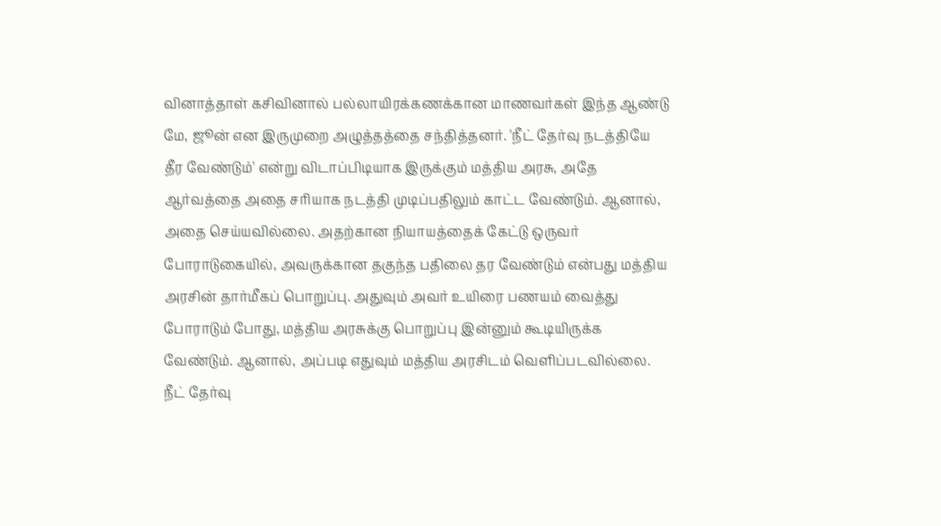வினாத்தாள் கசிவினால் பல்லாயிரக்கணக்கான மாணவர்கள் இந்த ஆண்டு மே, ஜூன் என இருமுறை அழுத்தத்தை சந்தித்தனர். 'நீட் தேர்வு நடத்தியே தீர வேண்டும்' என்று விடாப்பிடியாக இருக்கும் மத்திய அரசு, அதே ஆர்வத்தை அதை சரியாக நடத்தி முடிப்பதிலும் காட்ட வேண்டும். ஆனால், அதை செய்யவில்லை. அதற்கான நியாயத்தைக் கேட்டு ஒருவர் போராடுகையில், அவருக்கான தகுந்த பதிலை தர வேண்டும் என்பது மத்திய அரசின் தார்மீகப் பொறுப்பு. அதுவும் அவர் உயிரை பணயம் வைத்து போராடும் போது, மத்திய அரசுக்கு பொறுப்பு இன்னும் கூடியிருக்க வேண்டும். ஆனால், அப்படி எதுவும் மத்திய அரசிடம் வெளிப்படவில்லை. நீட் தேர்வு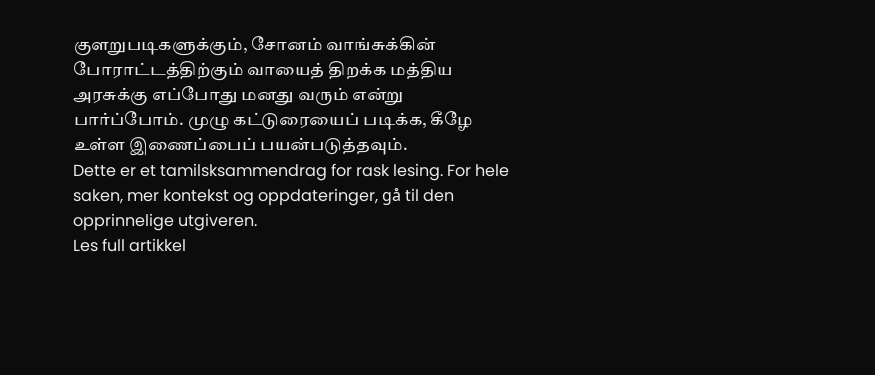குளறுபடிகளுக்கும், சோனம் வாங்சுக்கின் போராட்டத்திற்கும் வாயைத் திறக்க மத்திய அரசுக்கு எப்போது மனது வரும் என்று பார்ப்போம். முழு கட்டுரையைப் படிக்க, கீழே உள்ள இணைப்பைப் பயன்படுத்தவும்.
Dette er et tamilsksammendrag for rask lesing. For hele saken, mer kontekst og oppdateringer, gå til den opprinnelige utgiveren.
Les full artikkel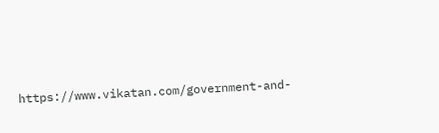https://www.vikatan.com/government-and-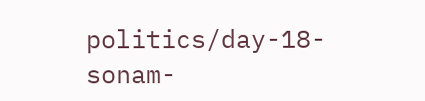politics/day-18-sonam-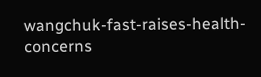wangchuk-fast-raises-health-concerns